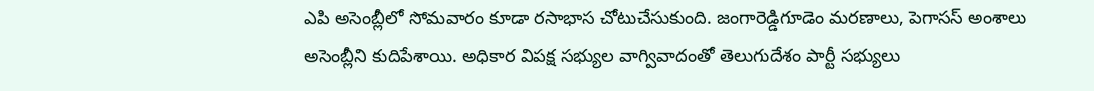ఎపి అసెంబ్లీలో సోమవారం కూడా రసాభాస చోటుచేసుకుంది. జంగారెడ్డిగూడెం మరణాలు, పెగాసస్ అంశాలు అసెంబ్లీని కుదిపేశాయి. అధికార విపక్ష సభ్యుల వాగ్వివాదంతో తెలుగుదేశం పార్టీ సభ్యులు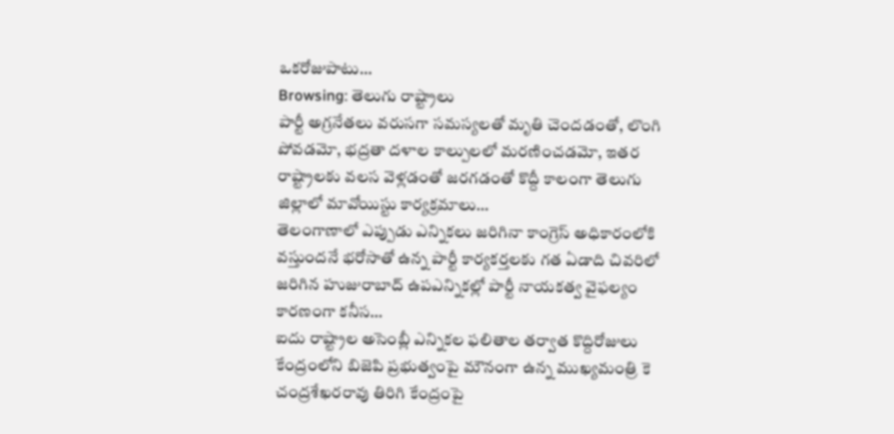ఒకరోజుపాటు…
Browsing: తెలుగు రాష్ట్రాలు
పార్టీ అగ్రనేతలు వరుసగా సమస్యలతో మృతి చెందడంతో, లొంగి పోవడమో, భద్రతా దళాల కాల్పులలో మరణించడమో, ఇతర రాష్ట్రాలకు వలస వెళ్లడంతో జరగడంతో కొద్దీ కాలంగా తెలుగు జిల్లాలో మావోయిస్టు కార్యక్రమాలు…
తెలంగాణాలో ఎప్పుడు ఎన్నికలు జరిగినా కాంగ్రెస్ అధికారంలోకి వస్తుందనే భరోసాతో ఉన్న పార్టీ కార్యకర్తలకు గత ఏడాది చివరిలో జరిగిన హుజురాబాద్ ఉపఎన్నికల్లో పార్టీ నాయకత్వ వైఫల్యం కారణంగా కనీస…
ఐదు రాష్ట్రాల అసెంబ్లీ ఎన్నికల ఫలితాల తర్వాత కొద్దిరోజులు కేంద్రంలోని బిజెపి ప్రభుత్వంపై మౌనంగా ఉన్న ముఖ్యమంత్రి కె చంద్రశేఖరరావు తిరిగి కేంద్రంపై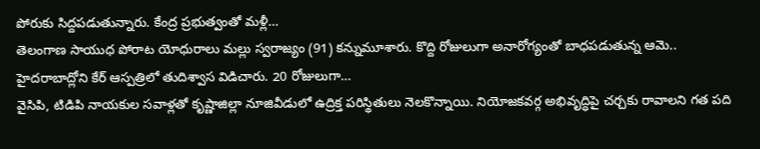పోరుకు సిద్దపడుతున్నారు. కేంద్ర ప్రభుత్వంతో మళ్లీ…
తెలంగాణ సాయుధ పోరాట యోధురాలు మల్లు స్వరాజ్యం (91) కన్నుమూశారు. కొద్ది రోజులుగా అనారోగ్యంతో బాధపడుతున్న ఆమె.. హైదరాబాద్లోని కేర్ ఆస్పత్రిలో తుదిశ్వాస విడిచారు. 20 రోజులుగా…
వైసిపి, టిడిపి నాయకుల సవాళ్లతో కృష్ణాజిల్లా నూజివీడులో ఉద్రిక్త పరిస్థితులు నెలకొన్నాయి. నియోజకవర్గ అభివృద్ధిపై చర్చకు రావాలని గత పది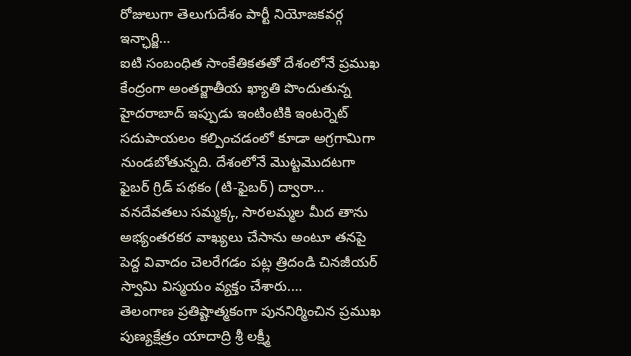రోజులుగా తెలుగుదేశం పార్టీ నియోజకవర్గ ఇన్ఛార్జి…
ఐటి సంబంధిత సాంకేతికతతో దేశంలోనే ప్రముఖ కేంద్రంగా అంతర్జాతీయ ఖ్యాతి పొందుతున్న హైదరాబాద్ ఇప్పుడు ఇంటింటికి ఇంటర్నెట్ సదుపాయలం కల్పించడంలో కూడా అగ్రగామిగా నుండబోతున్నది. దేశంలోనే మొట్టమొదటగా ఫైబర్ గ్రిడ్ పథకం (టి-ఫైబర్) ద్వారా…
వనదేవతలు సమ్మక్క, సారలమ్మల మీద తాను అభ్యంతరకర వాఖ్యలు చేసాను అంటూ తనపై పెద్ద వివాదం చెలరేగడం పట్ల త్రిదండి చినజీయర్ స్వామి విస్మయం వ్యక్తం చేశారు.…
తెలంగాణ ప్రతిష్టాత్మకంగా పుననిర్మించిన ప్రముఖ పుణ్యక్షేత్రం యాదాద్రి శ్రీ లక్ష్మీ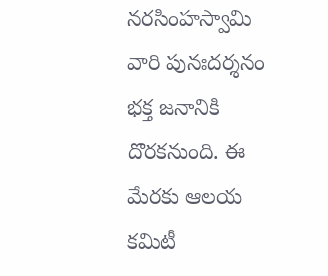నరసింహస్వామి వారి పునఃదర్శనం భక్త జనానికి దొరకనుంది. ఈ మేరకు ఆలయ కమిటీ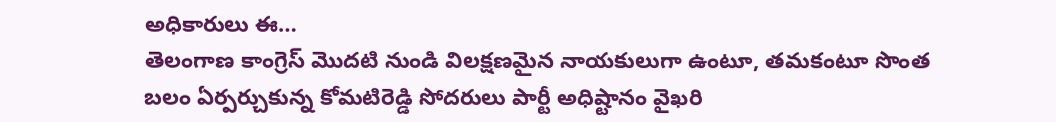అధికారులు ఈ…
తెలంగాణ కాంగ్రెస్ మొదటి నుండి విలక్షణమైన నాయకులుగా ఉంటూ, తమకంటూ సొంత బలం ఏర్పర్చుకున్న కోమటిరెడ్డి సోదరులు పార్టీ అధిష్టానం వైఖరి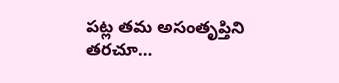పట్ల తమ అసంతృప్తిని తరచూ…